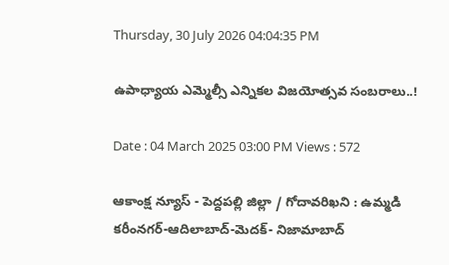Thursday, 30 July 2026 04:04:35 PM

ఉపాధ్యాయ ఎమ్మెల్సీ ఎన్నికల విజయోత్సవ సంబరాలు..!

Date : 04 March 2025 03:00 PM Views : 572

ఆకాంక్ష న్యూస్ - పెద్దపల్లి జిల్లా / గోదావరిఖని : ఉమ్మడి కరీంనగర్-ఆదిలాబాద్-మెదక్- నిజామాబాద్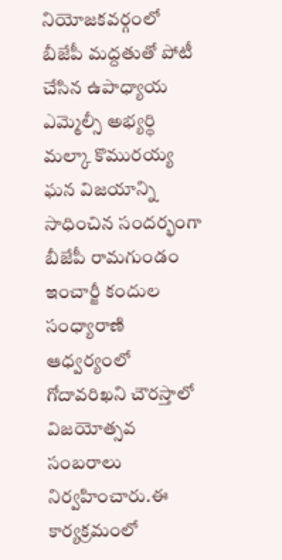నియోజకవర్గంలో బీజేపీ మద్దతుతో పోటీ చేసిన ఉపాధ్యాయ ఎమ్మెల్సీ అభ్యర్థి మల్కా కొమురయ్య ఘన విజయాన్ని సాధించిన సందర్భంగా బీజేపీ రామగుండం ఇంచార్జీ కందుల సంధ్యారాణి ఆధ్వర్యంలో గోదావరిఖని చౌరస్తాలో విజయోత్సవ సంబరాలు నిర్వహించారు.ఈ కార్యక్రమంలో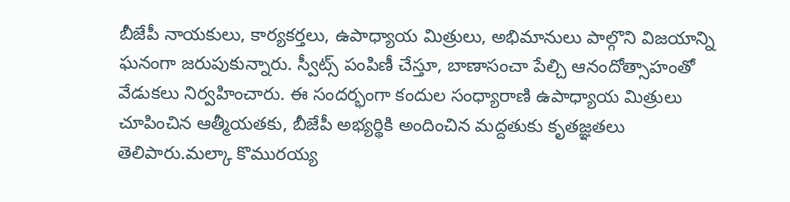బీజేపీ నాయకులు, కార్యకర్తలు, ఉపాధ్యాయ మిత్రులు, అభిమానులు పాల్గొని విజయాన్ని ఘనంగా జరుపుకున్నారు. స్వీట్స్ పంపిణీ చేస్తూ, బాణాసంచా పేల్చి ఆనందోత్సాహంతో వేడుకలు నిర్వహించారు. ఈ సందర్భంగా కందుల సంధ్యారాణి ఉపాధ్యాయ మిత్రులు చూపించిన ఆత్మీయతకు, బీజేపీ అభ్యర్థికి అందించిన మద్దతుకు కృతజ్ఞతలు తెలిపారు.మల్కా కొమురయ్య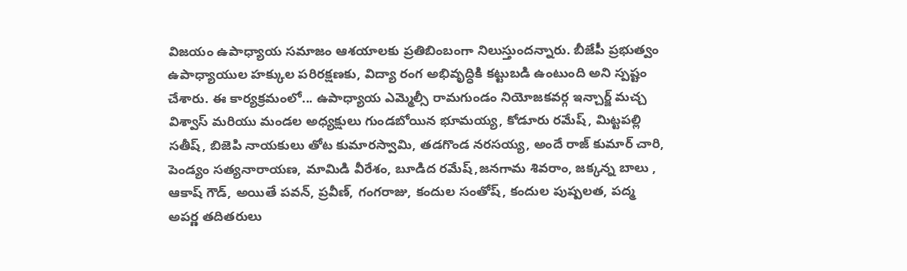విజయం ఉపాధ్యాయ సమాజం ఆశయాలకు ప్రతిబింబంగా నిలుస్తుందన్నారు. బీజేపీ ప్రభుత్వం ఉపాధ్యాయుల హక్కుల పరిరక్షణకు, విద్యా రంగ అభివృద్ధికి కట్టుబడి ఉంటుంది అని స్పష్టం చేశారు. ఈ కార్యక్రమంలో... ఉపాధ్యాయ ఎమ్మెల్సీ రామగుండం నియోజకవర్గ ఇన్చార్జ్ మచ్చ విశ్వాస్ మరియు మండల అధ్యక్షులు గుండబోయిన భూమయ్య, కోడూరు రమేష్, మిట్టపల్లి సతీష్, బిజెపి నాయకులు తోట కుమారస్వామి, తడగొండ నరసయ్య, అందే రాజ్ కుమార్ చారి, పెండ్యం సత్యనారాయణ, మామిడి వీరేశం, బూడిద రమేష్,జనగామ శివరాం, జక్కన్న బాలు , ఆకాష్ గౌడ్, అయితే పవన్, ప్రవీణ్, గంగరాజు, కందుల సంతోష్, కందుల పుష్పలత, పద్మ అపర్ణ తదితరులు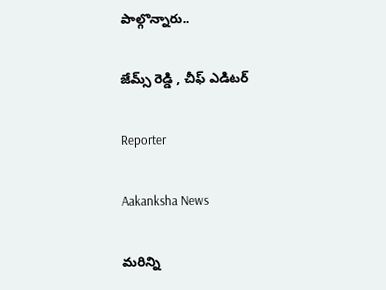పాల్గొన్నారు..

జేమ్స్ రెడ్డి , చీఫ్ ఎడిటర్

Reporter

Aakanksha News

మరిన్ని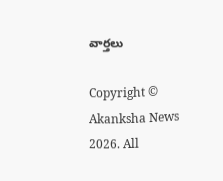వార్తలు

Copyright © Akanksha News 2026. All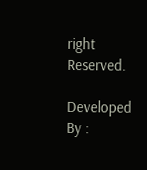right Reserved.

Developed By :